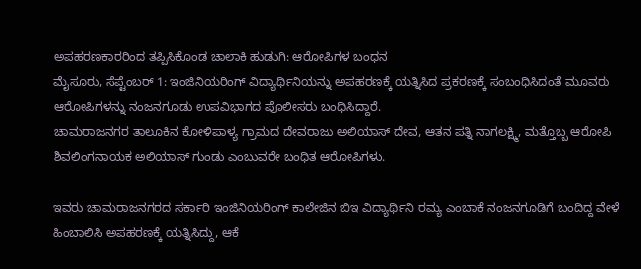ಅಪಹರಣಕಾರರಿಂದ ತಪ್ಪಿಸಿಕೊಂಡ ಚಾಲಾಕಿ ಹುಡುಗಿ: ಆರೋಪಿಗಳ ಬಂಧನ
ಮೈಸೂರು, ಸೆಪ್ಟೆಂಬರ್ 1: ಇಂಜಿನಿಯರಿಂಗ್ ವಿದ್ಯಾರ್ಥಿನಿಯನ್ನು ಅಪಹರಣಕ್ಕೆ ಯತ್ನಿಸಿದ ಪ್ರಕರಣಕ್ಕೆ ಸಂಬಂಧಿಸಿದಂತೆ ಮೂವರು ಆರೋಪಿಗಳನ್ನು ನಂಜನಗೂಡು ಉಪವಿಭಾಗದ ಪೊಲೀಸರು ಬಂಧಿಸಿದ್ದಾರೆ.
ಚಾಮರಾಜನಗರ ತಾಲೂಕಿನ ಕೋಳಿಪಾಳ್ಯ ಗ್ರಾಮದ ದೇವರಾಜು ಅಲಿಯಾಸ್ ದೇವ, ಆತನ ಪತ್ನಿ ನಾಗಲಕ್ಷ್ಮಿ, ಮತ್ತೊಬ್ಬ ಆರೋಪಿ ಶಿವಲಿಂಗನಾಯಕ ಅಲಿಯಾಸ್ ಗುಂಡು ಎಂಬುವರೇ ಬಂಧಿತ ಆರೋಪಿಗಳು.

ಇವರು ಚಾಮರಾಜನಗರದ ಸರ್ಕಾರಿ ಇಂಜಿನಿಯರಿಂಗ್ ಕಾಲೇಜಿನ ಬಿಇ ವಿದ್ಯಾರ್ಥಿನಿ ರಮ್ಯ ಎಂಬಾಕೆ ನಂಜನಗೂಡಿಗೆ ಬಂದಿದ್ದ ವೇಳೆ ಹಿಂಬಾಲಿಸಿ ಅಪಹರಣಕ್ಕೆ ಯತ್ನಿಸಿದ್ದು, ಆಕೆ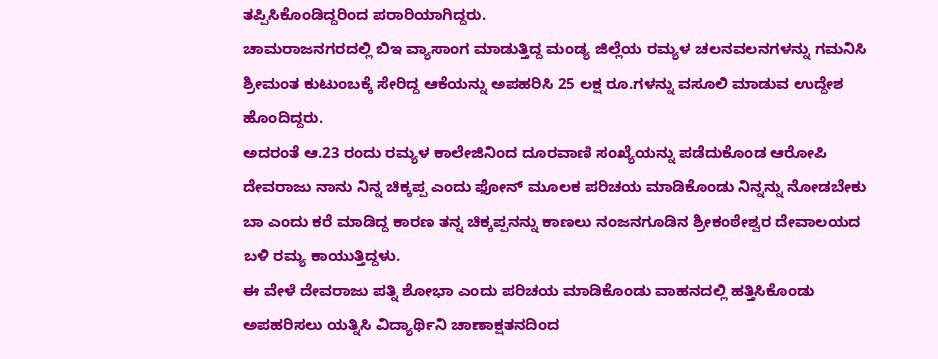ತಪ್ಪಿಸಿಕೊಂಡಿದ್ದರಿಂದ ಪರಾರಿಯಾಗಿದ್ದರು.
ಚಾಮರಾಜನಗರದಲ್ಲಿ ಬಿಇ ವ್ಯಾಸಾಂಗ ಮಾಡುತ್ತಿದ್ದ ಮಂಡ್ಯ ಜಿಲ್ಲೆಯ ರಮ್ಯಳ ಚಲನವಲನಗಳನ್ನು ಗಮನಿಸಿ ಶ್ರೀಮಂತ ಕುಟುಂಬಕ್ಕೆ ಸೇರಿದ್ದ ಆಕೆಯನ್ನು ಅಪಹರಿಸಿ 25 ಲಕ್ಷ ರೂ.ಗಳನ್ನು ವಸೂಲಿ ಮಾಡುವ ಉದ್ದೇಶ ಹೊಂದಿದ್ದರು.
ಅದರಂತೆ ಆ.23 ರಂದು ರಮ್ಯಳ ಕಾಲೇಜಿನಿಂದ ದೂರವಾಣಿ ಸಂಖ್ಯೆಯನ್ನು ಪಡೆದುಕೊಂಡ ಆರೋಪಿ ದೇವರಾಜು ನಾನು ನಿನ್ನ ಚಿಕ್ಕಪ್ಪ ಎಂದು ಫೋನ್ ಮೂಲಕ ಪರಿಚಯ ಮಾಡಿಕೊಂಡು ನಿನ್ನನ್ನು ನೋಡಬೇಕು ಬಾ ಎಂದು ಕರೆ ಮಾಡಿದ್ದ ಕಾರಣ ತನ್ನ ಚಿಕ್ಕಪ್ಪನನ್ನು ಕಾಣಲು ನಂಜನಗೂಡಿನ ಶ್ರೀಕಂಠೇಶ್ವರ ದೇವಾಲಯದ ಬಳಿ ರಮ್ಯ ಕಾಯುತ್ತಿದ್ದಳು.
ಈ ವೇಳೆ ದೇವರಾಜು ಪತ್ನಿ ಶೋಭಾ ಎಂದು ಪರಿಚಯ ಮಾಡಿಕೊಂಡು ವಾಹನದಲ್ಲಿ ಹತ್ತಿಸಿಕೊಂಡು ಅಪಹರಿಸಲು ಯತ್ನಿಸಿ ವಿದ್ಯಾರ್ಥಿನಿ ಚಾಣಾಕ್ಷತನದಿಂದ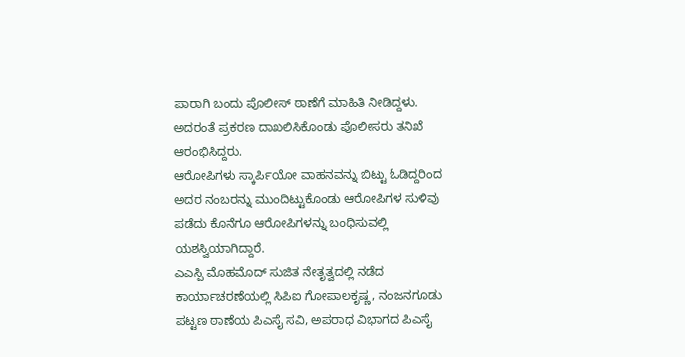ಪಾರಾಗಿ ಬಂದು ಪೊಲೀಸ್ ಠಾಣೆಗೆ ಮಾಹಿತಿ ನೀಡಿದ್ದಳು. ಅದರಂತೆ ಪ್ರಕರಣ ದಾಖಲಿಸಿಕೊಂಡು ಪೊಲೀಸರು ತನಿಖೆ ಆರಂಭಿಸಿದ್ದರು.
ಆರೋಪಿಗಳು ಸ್ಕಾರ್ಪಿಯೋ ವಾಹನವನ್ನು ಬಿಟ್ಟು ಓಡಿದ್ದರಿಂದ ಅದರ ನಂಬರನ್ನು ಮುಂದಿಟ್ಟುಕೊಂಡು ಆರೋಪಿಗಳ ಸುಳಿವು ಪಡೆದು ಕೊನೆಗೂ ಆರೋಪಿಗಳನ್ನು ಬಂಧಿಸುವಲ್ಲಿ ಯಶಸ್ವಿಯಾಗಿದ್ದಾರೆ.
ಎಎಸ್ಪಿ ಮೊಹಮೊದ್ ಸುಜಿತ ನೇತೃತ್ವದಲ್ಲಿ ನಡೆದ ಕಾರ್ಯಾಚರಣೆಯಲ್ಲಿ ಸಿಪಿಐ ಗೋಪಾಲಕೃಷ್ಣ, ನಂಜನಗೂಡು ಪಟ್ಟಣ ಠಾಣೆಯ ಪಿಎಸೈ ಸವಿ, ಅಪರಾಧ ವಿಭಾಗದ ಪಿಎಸೈ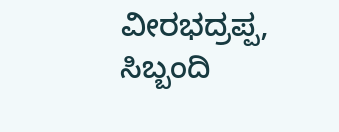ವೀರಭದ್ರಪ್ಪ, ಸಿಬ್ಬಂದಿ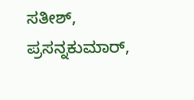ಸತೀಶ್, ಪ್ರಸನ್ನಕುಮಾರ್,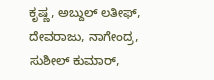ಕೃಷ್ಣ, ಅಬ್ದುಲ್ ಲತೀಫ್, ದೇವರಾಜು, ನಾಗೇಂದ್ರ, ಸುಶೀಲ್ ಕುಮಾರ್,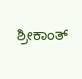ಶ್ರೀಕಾಂತ್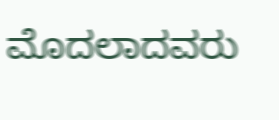ಮೊದಲಾದವರು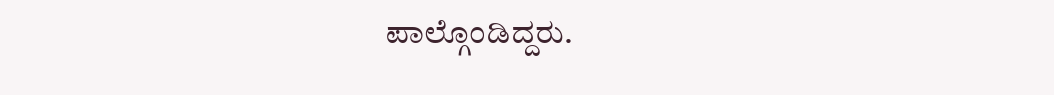ಪಾಲ್ಗೊಂಡಿದ್ದರು.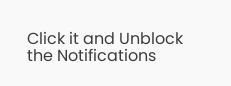Click it and Unblock the Notifications